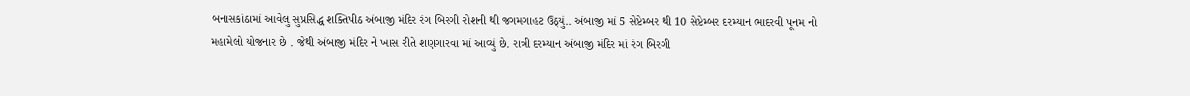બનાસકાંઠામાં આવેલુ સુપ્રસિદ્ધ શક્તિપીઠ અંબાજી મંદિર રંગ બિરગી રોશની થી જગમગાહટ ઉઠ્યું.. અંબાજી માં 5 સેપ્ટેમ્બર થી 10 સેપ્ટેમ્બર દરમ્યાન ભાદરવી પૂનમ નો મહામેલો યોજનાર છે . જેથી અંબાજી મંદિર ને ખાસ રીતે શણગારવા માં આવ્યું છે. રાત્રી દરમ્યાન અંબાજી મંદિર માં રંગ બિરગી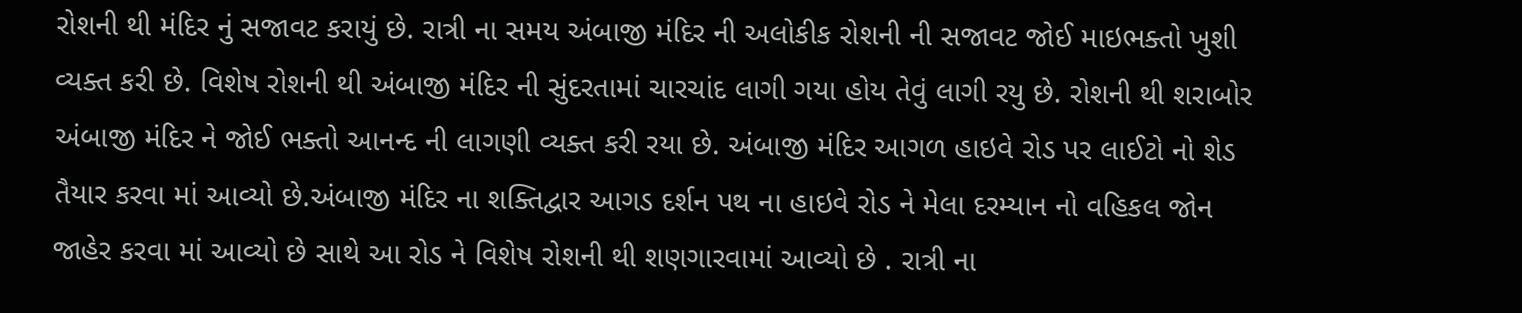રોશની થી મંદિર નું સજાવટ કરાયું છે. રાત્રી ના સમય અંબાજી મંદિર ની અલોકીક રોશની ની સજાવટ જોઈ માઇભક્તો ખુશી વ્યક્ત કરી છે. વિશેષ રોશની થી અંબાજી મંદિર ની સુંદરતામાં ચારચાંદ લાગી ગયા હોય તેવું લાગી રયુ છે. રોશની થી શરાબોર અંબાજી મંદિર ને જોઈ ભક્તો આનન્દ ની લાગણી વ્યક્ત કરી રયા છે. અંબાજી મંદિર આગળ હાઇવે રોડ પર લાઈટો નો શેડ તૈયાર કરવા માં આવ્યો છે.અંબાજી મંદિર ના શક્તિદ્વાર આગડ દર્શન પથ ના હાઇવે રોડ ને મેલા દરમ્યાન નો વહિકલ જોન જાહેર કરવા માં આવ્યો છે સાથે આ રોડ ને વિશેષ રોશની થી શણગારવામાં આવ્યો છે . રાત્રી ના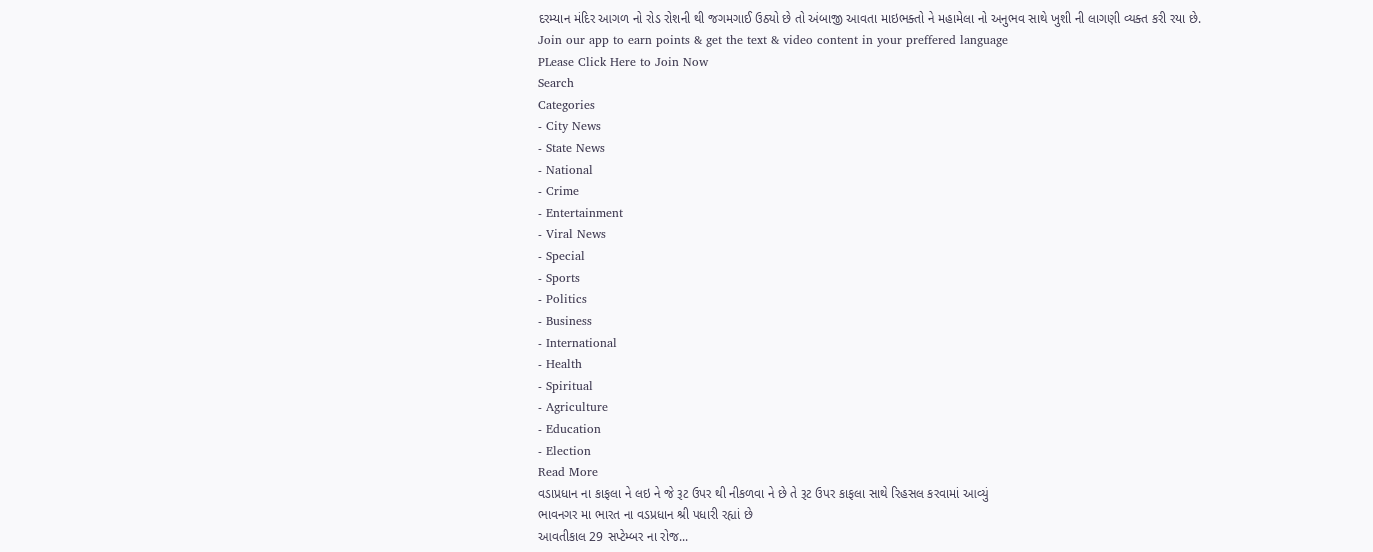દરમ્યાન મંદિર આગળ નો રોડ રોશની થી જગમગાઈ ઉઠ્યો છે તો અંબાજી આવતા માઇભક્તો ને મહામેલા નો અનુભવ સાથે ખુશી ની લાગણી વ્યક્ત કરી રયા છે.
Join our app to earn points & get the text & video content in your preffered language
PLease Click Here to Join Now
Search
Categories
- City News
- State News
- National
- Crime
- Entertainment
- Viral News
- Special
- Sports
- Politics
- Business
- International
- Health
- Spiritual
- Agriculture
- Education
- Election
Read More
વડાપ્રધાન ના કાફલા ને લઇ ને જે રૂટ ઉપર થી નીકળવા ને છે તે રૂટ ઉપર કાફલા સાથે રિહસલ કરવામાં આવ્યું
ભાવનગર મા ભારત ના વડપ્રધાન શ્રી પધારી રહ્યાં છે
આવતીકાલ 29 સપ્ટેમ્બર ના રોજ...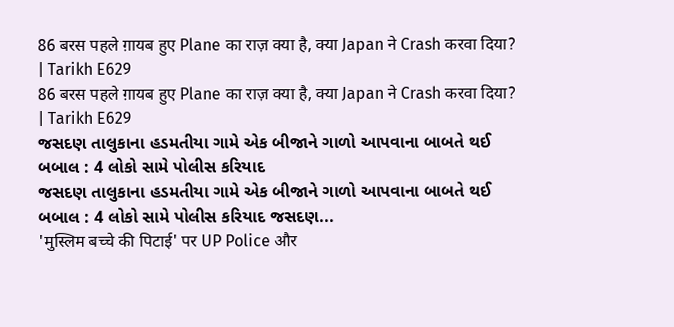86 बरस पहले ग़ायब हुए Plane का राज़ क्या है, क्या Japan ने Crash करवा दिया? | Tarikh E629
86 बरस पहले ग़ायब हुए Plane का राज़ क्या है, क्या Japan ने Crash करवा दिया? | Tarikh E629
જસદણ તાલુકાના હડમતીયા ગામે એક બીજાને ગાળો આપવાના બાબતે થઈ બબાલ : 4 લોકો સામે પોલીસ કરિયાદ
જસદણ તાલુકાના હડમતીયા ગામે એક બીજાને ગાળો આપવાના બાબતે થઈ બબાલ : 4 લોકો સામે પોલીસ કરિયાદ જસદણ...
'मुस्लिम बच्चे की पिटाई' पर UP Police और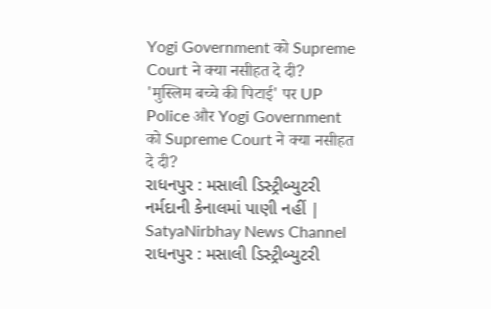Yogi Government को Supreme Court ने क्या नसीहत दे दी?
'मुस्लिम बच्चे की पिटाई' पर UP Police और Yogi Government को Supreme Court ने क्या नसीहत दे दी?
રાધનપુર : મસાલી ડિસ્ટ્રીબ્યુટરી નર્મદાની કેનાલમાં પાણી નહીં | SatyaNirbhay News Channel
રાધનપુર : મસાલી ડિસ્ટ્રીબ્યુટરી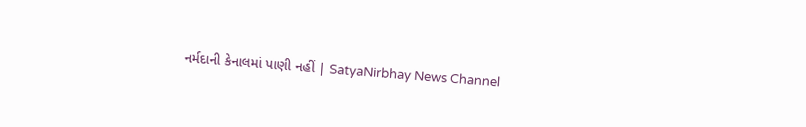નર્મદાની કેનાલમાં પાણી નહીં | SatyaNirbhay News Channel